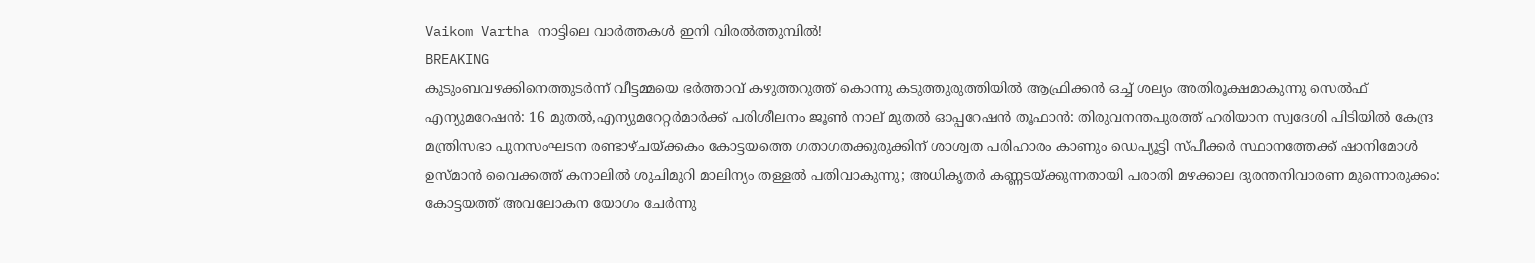Vaikom Vartha നാട്ടിലെ വാർത്തകൾ ഇനി വിരൽത്തുമ്പിൽ!
BREAKING
കുടുംബവഴക്കിനെത്തുടർന്ന് വീട്ടമ്മയെ ഭർത്താവ് കഴുത്തറുത്ത് കൊന്നു കടുത്തുരുത്തിയിൽ ആഫ്രിക്കൻ ഒച്ച് ശല്യം അതിരൂക്ഷമാകുന്നു സെല്‍ഫ് എന്യുമറേഷന്‍: 16 മുതല്‍,എന്യുമറേറ്റര്‍മാർക്ക് പരിശീലനം ജൂൺ നാല് മുതല്‍ ഓപ്പറേഷൻ തൂഫാൻ: തിരുവനന്തപുരത്ത് ഹരിയാന സ്വദേശി പിടിയിൽ കേന്ദ്ര മന്ത്രിസഭാ പുനസംഘടന രണ്ടാഴ്‌ചയ്ക്കകം കോട്ടയത്തെ ഗതാഗതക്കുരുക്കിന് ശാശ്വത പരിഹാരം കാണും ഡെപ്യൂട്ടി സ്പീക്കർ സ്ഥാനത്തേക്ക് ഷാനിമോൾ ഉസ്‌മാൻ വൈക്കത്ത് കനാലിൽ ശുചിമുറി മാലിന്യം തള്ളൽ പതിവാകുന്നു; അധികൃതർ കണ്ണടയ്ക്കുന്നതായി പരാതി മഴക്കാല ദുരന്തനിവാരണ മുന്നൊരുക്കം: കോട്ടയത്ത് അവലോകന യോഗം ചേർന്നു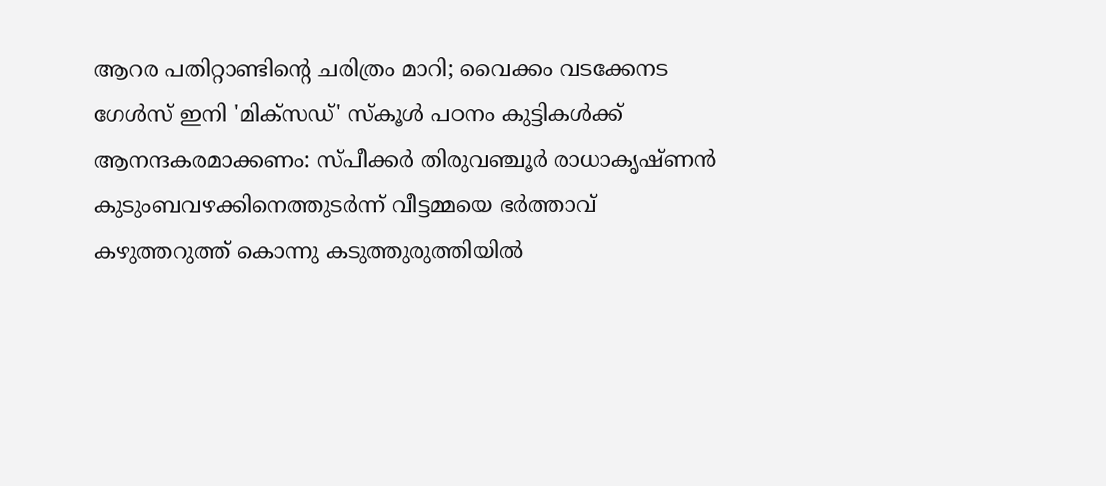ആറര പതിറ്റാണ്ടിന്റെ ചരിത്രം മാറി; വൈക്കം വടക്കേനട ഗേൾസ് ഇനി 'മിക്സഡ്' സ്കൂൾ പഠനം കുട്ടികള്‍ക്ക് ആനന്ദകരമാക്കണം: സ്പീക്കര്‍ തിരുവഞ്ചൂര്‍ രാധാകൃഷ്ണന്‍ കുടുംബവഴക്കിനെത്തുടർന്ന് വീട്ടമ്മയെ ഭർത്താവ് കഴുത്തറുത്ത് കൊന്നു കടുത്തുരുത്തിയിൽ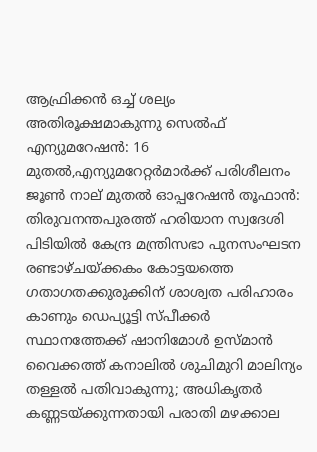ആഫ്രിക്കൻ ഒച്ച് ശല്യം അതിരൂക്ഷമാകുന്നു സെല്‍ഫ് എന്യുമറേഷന്‍: 16 മുതല്‍,എന്യുമറേറ്റര്‍മാർക്ക് പരിശീലനം ജൂൺ നാല് മുതല്‍ ഓപ്പറേഷൻ തൂഫാൻ: തിരുവനന്തപുരത്ത് ഹരിയാന സ്വദേശി പിടിയിൽ കേന്ദ്ര മന്ത്രിസഭാ പുനസംഘടന രണ്ടാഴ്‌ചയ്ക്കകം കോട്ടയത്തെ ഗതാഗതക്കുരുക്കിന് ശാശ്വത പരിഹാരം കാണും ഡെപ്യൂട്ടി സ്പീക്കർ സ്ഥാനത്തേക്ക് ഷാനിമോൾ ഉസ്‌മാൻ വൈക്കത്ത് കനാലിൽ ശുചിമുറി മാലിന്യം തള്ളൽ പതിവാകുന്നു; അധികൃതർ കണ്ണടയ്ക്കുന്നതായി പരാതി മഴക്കാല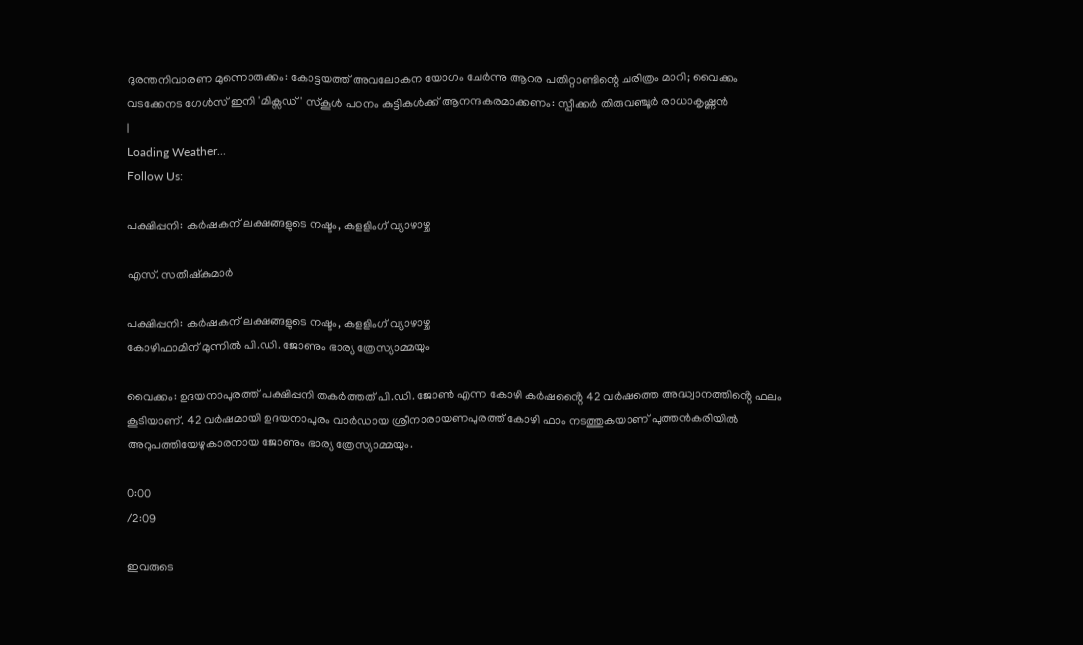ദുരന്തനിവാരണ മുന്നൊരുക്കം: കോട്ടയത്ത് അവലോകന യോഗം ചേർന്നു ആറര പതിറ്റാണ്ടിന്റെ ചരിത്രം മാറി; വൈക്കം വടക്കേനട ഗേൾസ് ഇനി 'മിക്സഡ്' സ്കൂൾ പഠനം കുട്ടികള്‍ക്ക് ആനന്ദകരമാക്കണം: സ്പീക്കര്‍ തിരുവഞ്ചൂര്‍ രാധാകൃഷ്ണന്‍
|
Loading Weather...
Follow Us:

പക്ഷിപ്പനി: കർഷകന് ലക്ഷങ്ങളുടെ നഷ്ടം, കളളിംഗ് വ്യാഴാഴ്ച

എസ്. സതീഷ്കുമാർ

പക്ഷിപ്പനി: കർഷകന് ലക്ഷങ്ങളുടെ നഷ്ടം, കളളിംഗ് വ്യാഴാഴ്ച
കോഴിഫാമിന് മുന്നിൽ പി.ഡി. ജോണും ഭാര്യ ത്രേസ്യാമ്മയും

വൈക്കം: ഉദയനാപുരത്ത് പക്ഷിപ്പനി തകർത്തത് പി.ഡി. ജോൺ എന്ന കോഴി കർഷൻ്റൈ 42 വർഷത്തെ അദ്ധ്വാനത്തിൻ്റെ ഫലം കൂടിയാണ്. 42 വർഷമായി ഉദയനാപുരം വാർഡായ ശ്രീനാരായണപുരത്ത് കോഴി ഫാം നടത്തുകയാണ് പുത്തൻകരിയിൽ അറുപത്തിയേഴുകാരനായ ജോണും ഭാര്യ ത്രേസ്യാമ്മയും.

0:00
/2:09

ഇവരുടെ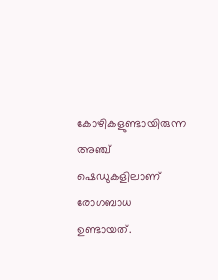കോഴികളുണ്ടായിരുന്ന അഞ്ച് ഷെഡുകളിലാണ് രോഗബാധ ഉണ്ടായത്.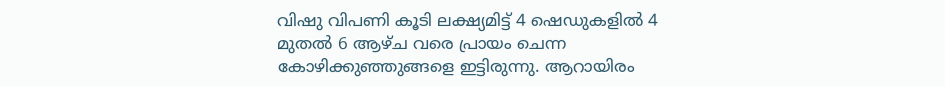വിഷു വിപണി കൂടി ലക്ഷ്യമിട്ട് 4 ഷെഡുകളിൽ 4 മുതൽ 6 ആഴ്ച വരെ പ്രായം ചെന്ന കോഴിക്കുഞ്ഞുങ്ങളെ ഇട്ടിരുന്നു. ആറായിരം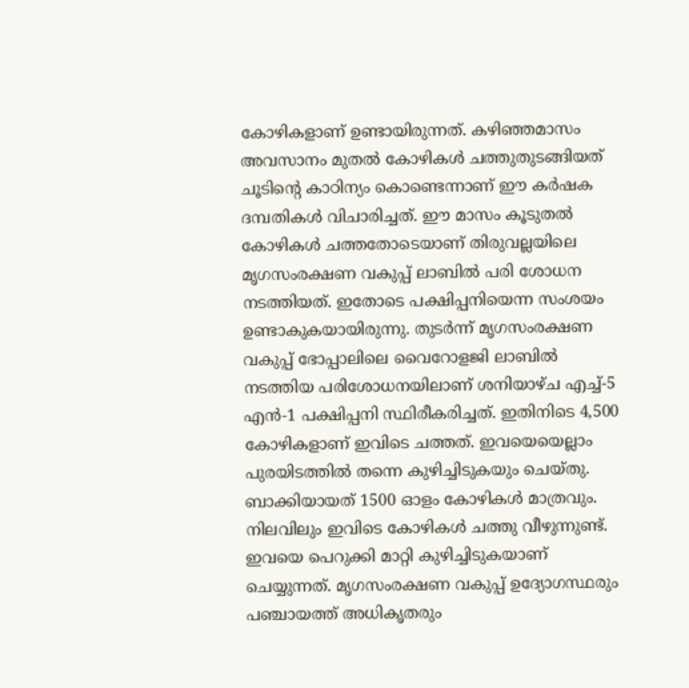കോഴികളാണ് ഉണ്ടായിരുന്നത്. കഴിഞ്ഞമാസം അവസാനം മുതൽ കോഴികൾ ചത്തുതുടങ്ങിയത് ചൂടിൻ്റെ കാഠിന്യം കൊണ്ടെന്നാണ് ഈ കർഷക ദമ്പതികൾ വിചാരിച്ചത്. ഈ മാസം കൂടുതൽ കോഴികൾ ചത്തതോടെയാണ് തിരുവല്ലയിലെ മൃഗസംരക്ഷണ വകുപ്പ് ലാബിൽ പരി ശോധന നടത്തിയത്. ഇതോടെ പക്ഷിപ്പനിയെന്ന സംശയം ഉണ്ടാകുകയായിരുന്നു. തുടർന്ന് മൃഗസംരക്ഷണ വകുപ്പ് ഭോപ്പാലിലെ വൈറോളജി ലാബിൽ നടത്തിയ പരിശോധനയിലാണ് ശനിയാഴ്ച എച്ച്-5 എൻ-1 പക്ഷിപ്പനി സ്ഥിരീകരിച്ചത്. ഇതിനിടെ 4,500 കോഴികളാണ് ഇവിടെ ചത്തത്. ഇവയെയെല്ലാം പുരയിടത്തിൽ തന്നെ കുഴിച്ചിടുകയും ചെയ്തു. ബാക്കിയായത് 1500 ഓളം കോഴികൾ മാത്രവും. നിലവിലും ഇവിടെ കോഴികൾ ചത്തു വീഴുന്നുണ്ട്. ഇവയെ പെറുക്കി മാറ്റി കുഴിച്ചിടുകയാണ് ചെയ്യുന്നത്. മൃഗസംരക്ഷണ വകുപ്പ് ഉദ്യോഗസ്ഥരും പഞ്ചായത്ത് അധികൃതരും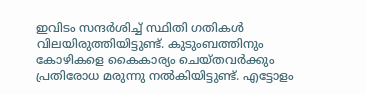ഇവിടം സന്ദർശിച്ച് സ്ഥിതി ഗതികൾ വിലയിരുത്തിയിട്ടുണ്ട്. കുടുംബത്തിനും കോഴികളെ കൈകാര്യം ചെയ്തവർക്കും പ്രതിരോധ മരുന്നു നൽകിയിട്ടുണ്ട്. എട്ടോളം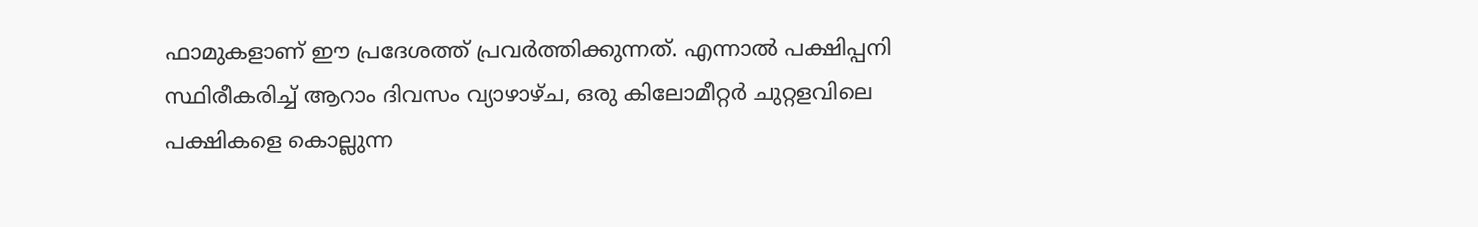ഫാമുകളാണ് ഈ പ്രദേശത്ത് പ്രവർത്തിക്കുന്നത്. എന്നാൽ പക്ഷിപ്പനി സ്ഥിരീകരിച്ച് ആറാം ദിവസം വ്യാഴാഴ്ച, ഒരു കിലോമീറ്റർ ചുറ്റളവിലെ പക്ഷികളെ കൊല്ലുന്ന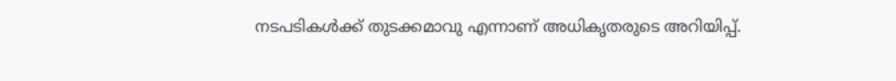നടപടികൾക്ക് തുടക്കമാവു എന്നാണ് അധികൃതരുടെ അറിയിപ്പ്.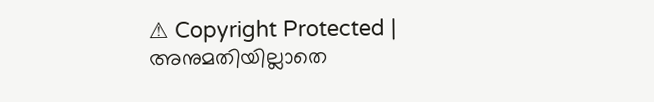⚠ Copyright Protected | അനുമതിയില്ലാതെ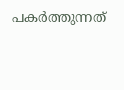പകർത്തുന്നത്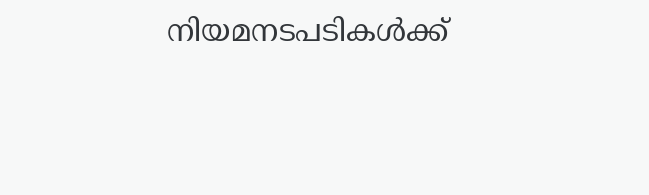നിയമനടപടികൾക്ക്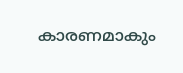കാരണമാകും